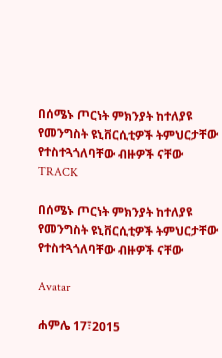በሰሜኑ ጦርነት ምክንያት ከተለያዩ የመንግስት ዩኒቨርሲቲዎች ትምህርታቸው የተስተጓጎለባቸው ብዙዎች ናቸው
TRACK

በሰሜኑ ጦርነት ምክንያት ከተለያዩ የመንግስት ዩኒቨርሲቲዎች ትምህርታቸው የተስተጓጎለባቸው ብዙዎች ናቸው

Avatar

ሐምሌ 17፣2015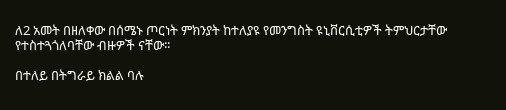ለ2 አመት በዘለቀው በሰሜኑ ጦርነት ምክንያት ከተለያዩ የመንግስት ዩኒቨርሲቲዎች ትምህርታቸው የተስተጓጎለባቸው ብዙዎች ናቸው፡፡

በተለይ በትግራይ ክልል ባሉ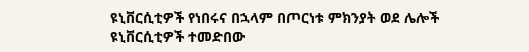ዩኒቨርሲቲዎች የነበሩና በኋላም በጦርነቱ ምክንያት ወደ ሌሎች ዩኒቨርሲቲዎች ተመድበው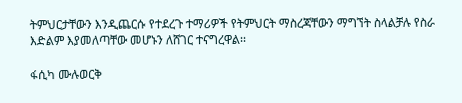ትምህርታቸውን እንዲጨርሱ የተደረጉ ተማሪዎች የትምህርት ማስረጃቸውን ማግኘት ስላልቻሉ የስራ እድልም እያመለጣቸው መሆኑን ለሸገር ተናግረዋል፡፡

ፋሲካ ሙሉወርቅ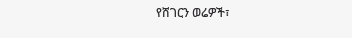የሸገርን ወሬዎች፣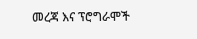መረጃ እና ፕሮግራሞች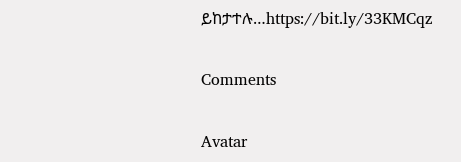ይከታተሉ…https://bit.ly/33KMCqz

Comments

Avatar